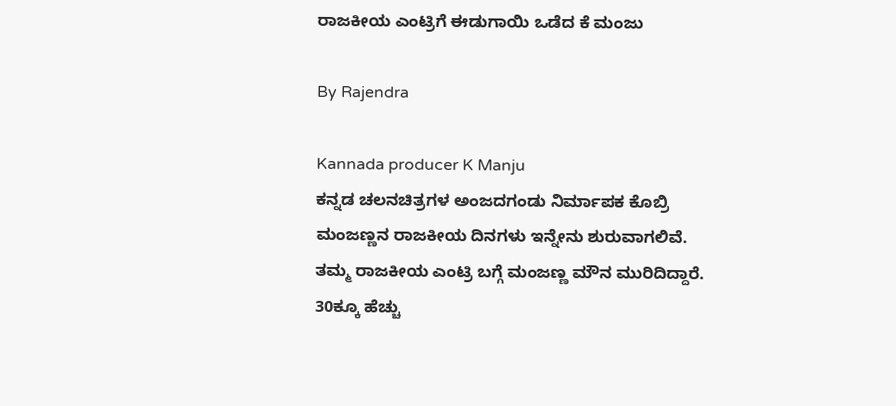ರಾಜಕೀಯ ಎಂಟ್ರಿಗೆ ಈಡುಗಾಯಿ ಒಡೆದ ಕೆ ಮಂಜು

By Rajendra

Kannada producer K Manju
ಕನ್ನಡ ಚಲನಚಿತ್ರಗಳ ಅಂಜದಗಂಡು ನಿರ್ಮಾಪಕ ಕೊಬ್ರಿ ಮಂಜಣ್ಣನ ರಾಜಕೀಯ ದಿನಗಳು ಇನ್ನೇನು ಶುರುವಾಗಲಿವೆ. ತಮ್ಮ ರಾಜಕೀಯ ಎಂಟ್ರಿ ಬಗ್ಗೆ ಮಂಜಣ್ಣ ಮೌನ ಮುರಿದಿದ್ದಾರೆ. 30ಕ್ಕೂ ಹೆಚ್ಚು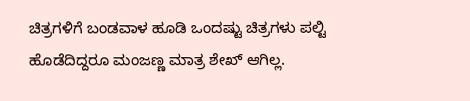ಚಿತ್ರಗಳಿಗೆ ಬಂಡವಾಳ ಹೂಡಿ ಒಂದಷ್ಟು ಚಿತ್ರಗಳು ಪಲ್ಟಿ ಹೊಡೆದಿದ್ದರೂ ಮಂಜಣ್ಣ ಮಾತ್ರ ಶೇಖ್ ಆಗಿಲ್ಲ.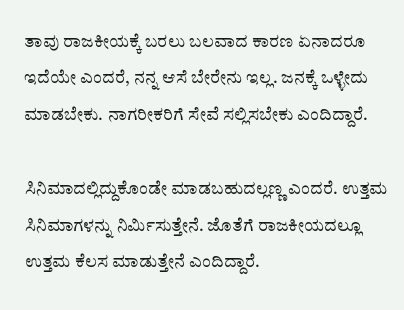ತಾವು ರಾಜಕೀಯಕ್ಕೆ ಬರಲು ಬಲವಾದ ಕಾರಣ ಏನಾದರೂ ಇದೆಯೇ ಎಂದರೆ, ನನ್ನ ಆಸೆ ಬೇರೇನು ಇಲ್ಲ. ಜನಕ್ಕೆ ಒಳ್ಳೇದು ಮಾಡಬೇಕು. ನಾಗರೀಕರಿಗೆ ಸೇವೆ ಸಲ್ಲಿಸಬೇಕು ಎಂದಿದ್ದಾರೆ.

ಸಿನಿಮಾದಲ್ಲಿದ್ದುಕೊಂಡೇ ಮಾಡಬಹುದಲ್ಲಣ್ಣ ಎಂದರೆ. ಉತ್ತಮ ಸಿನಿಮಾಗಳನ್ನು ನಿರ್ಮಿಸುತ್ತೇನೆ. ಜೊತೆಗೆ ರಾಜಕೀಯದಲ್ಲೂ ಉತ್ತಮ ಕೆಲಸ ಮಾಡುತ್ತೇನೆ ಎಂದಿದ್ದಾರೆ.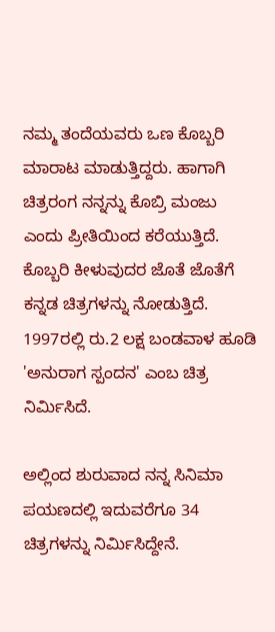ನಮ್ಮ ತಂದೆಯವರು ಒಣ ಕೊಬ್ಬರಿ ಮಾರಾಟ ಮಾಡುತ್ತಿದ್ದರು. ಹಾಗಾಗಿ ಚಿತ್ರರಂಗ ನನ್ನನ್ನು ಕೊಬ್ರಿ ಮಂಜು ಎಂದು ಪ್ರೀತಿಯಿಂದ ಕರೆಯುತ್ತಿದೆ. ಕೊಬ್ಬರಿ ಕೀಳುವುದರ ಜೊತೆ ಜೊತೆಗೆ ಕನ್ನಡ ಚಿತ್ರಗಳನ್ನು ನೋಡುತ್ತಿದೆ. 1997ರಲ್ಲಿ ರು.2 ಲಕ್ಷ ಬಂಡವಾಳ ಹೂಡಿ 'ಅನುರಾಗ ಸ್ಪಂದನ' ಎಂಬ ಚಿತ್ರ ನಿರ್ಮಿಸಿದೆ.

ಅಲ್ಲಿಂದ ಶುರುವಾದ ನನ್ನ ಸಿನಿಮಾ ಪಯಣದಲ್ಲಿ ಇದುವರೆಗೂ 34 ಚಿತ್ರಗಳನ್ನು ನಿರ್ಮಿಸಿದ್ದೇನೆ.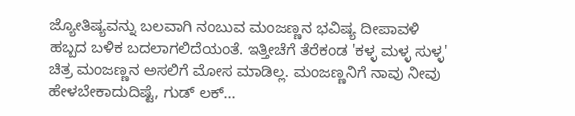ಜ್ಯೋತಿಷ್ಯವನ್ನು ಬಲವಾಗಿ ನಂಬುವ ಮಂಜಣ್ಣನ ಭವಿಷ್ಯ ದೀಪಾವಳಿ ಹಬ್ಬದ ಬಳಿಕ ಬದಲಾಗಲಿದೆಯಂತೆ. ಇತ್ತೀಚೆಗೆ ತೆರೆಕಂಡ 'ಕಳ್ಳ ಮಳ್ಳ ಸುಳ್ಳ' ಚಿತ್ರ ಮಂಜಣ್ಣನ ಅಸಲಿಗೆ ಮೋಸ ಮಾಡಿಲ್ಲ. ಮಂಜಣ್ಣನಿಗೆ ನಾವು ನೀವು ಹೇಳಬೇಕಾದುದಿಷ್ಟೆ, ಗುಡ್ ಲಕ್...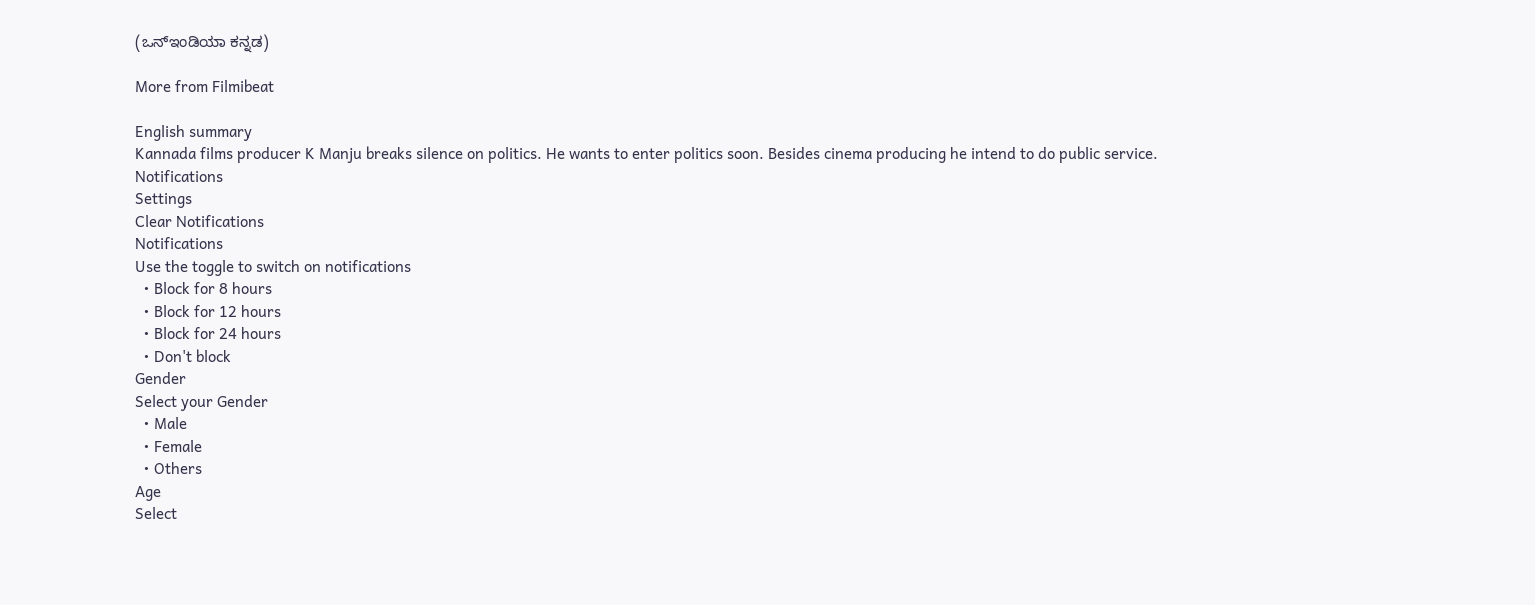(ಒನ್‌ಇಂಡಿಯಾ ಕನ್ನಡ)

More from Filmibeat

English summary
Kannada films producer K Manju breaks silence on politics. He wants to enter politics soon. Besides cinema producing he intend to do public service.
Notifications
Settings
Clear Notifications
Notifications
Use the toggle to switch on notifications
  • Block for 8 hours
  • Block for 12 hours
  • Block for 24 hours
  • Don't block
Gender
Select your Gender
  • Male
  • Female
  • Others
Age
Select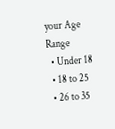your Age Range
  • Under 18
  • 18 to 25
  • 26 to 35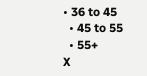• 36 to 45
  • 45 to 55
  • 55+
X